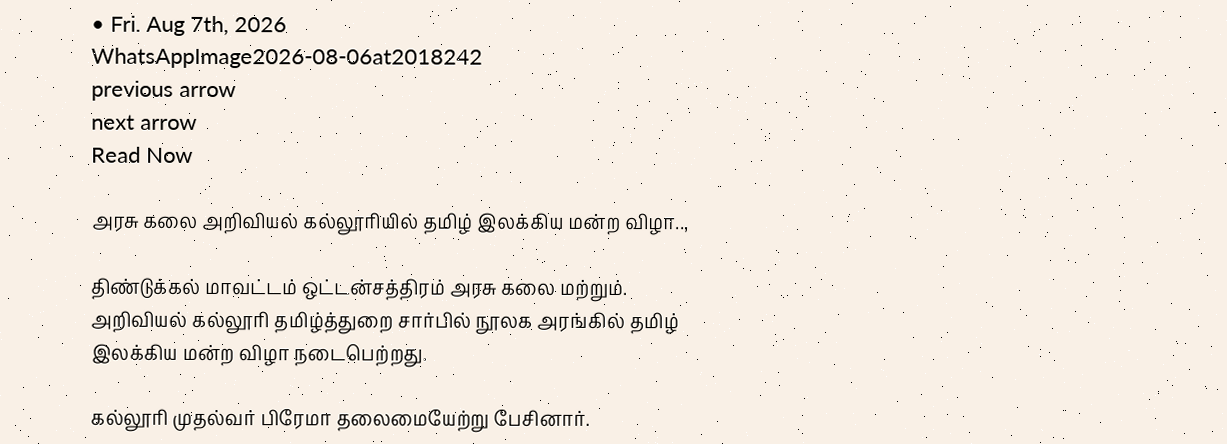• Fri. Aug 7th, 2026
WhatsAppImage2026-08-06at2018242
previous arrow
next arrow
Read Now

அரசு கலை அறிவியல் கல்லூரியில் தமிழ் இலக்கிய மன்ற விழா..,

திண்டுக்கல் மாவட்டம் ஒட்டன்சத்திரம் அரசு கலை மற்றும். அறிவியல் கல்லூரி தமிழ்த்துறை சார்பில் நூலக அரங்கில் தமிழ் இலக்கிய மன்ற விழா நடைபெற்றது.

கல்லூரி முதல்வர் பிரேமா தலைமையேற்று பேசினார்.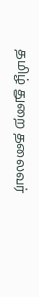தமிழ் துறை தலைவர்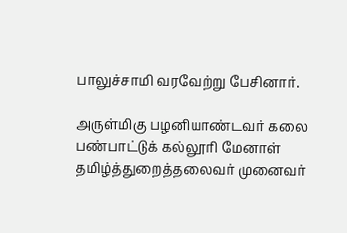பாலுச்சாமி வரவேற்று பேசினார்.

அருள்மிகு பழனியாண்டவர் கலை பண்பாட்டுக் கல்லூரி மேனாள் தமிழ்த்துறைத்தலைவர் முனைவர்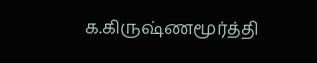க.கிருஷ்ணமூர்த்தி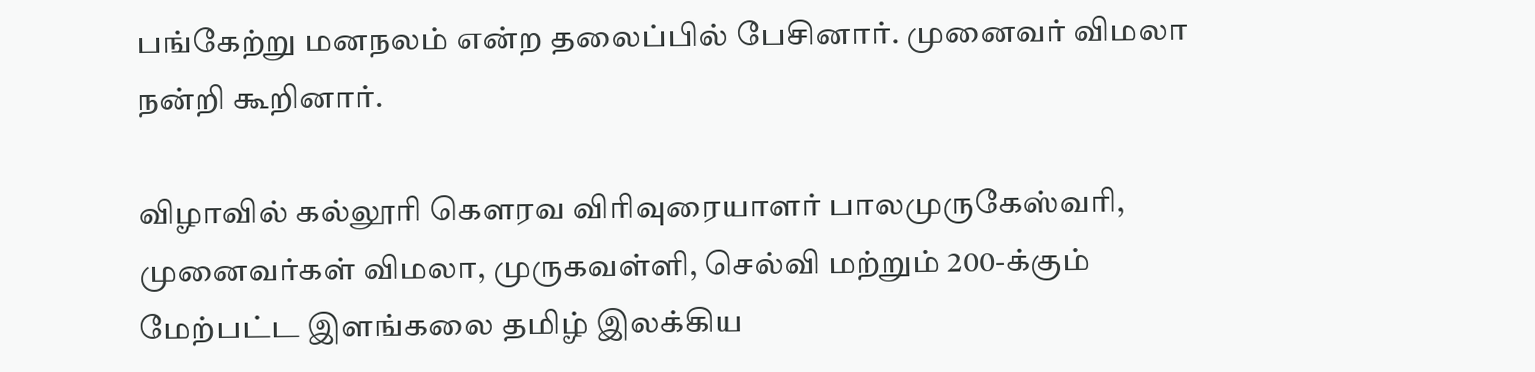பங்கேற்று மனநலம் என்ற தலைப்பில் பேசினார். முனைவர் விமலா நன்றி கூறினார்.

விழாவில் கல்லூரி கௌரவ விரிவுரையாளர் பாலமுருகேஸ்வரி, முனைவர்கள் விமலா, முருகவள்ளி, செல்வி மற்றும் 200-க்கும் மேற்பட்ட இளங்கலை தமிழ் இலக்கிய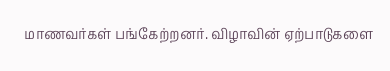மாணவர்கள் பங்கேற்றனர். விழாவின் ஏற்பாடுகளை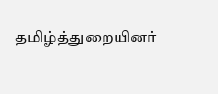தமிழ்த்துறையினர்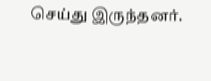செய்து இருந்தனர்.